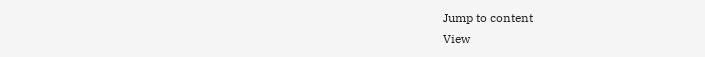Jump to content
View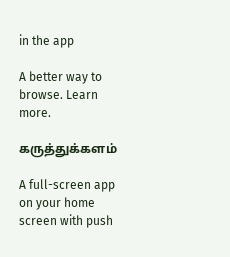in the app

A better way to browse. Learn more.

கருத்துக்களம்

A full-screen app on your home screen with push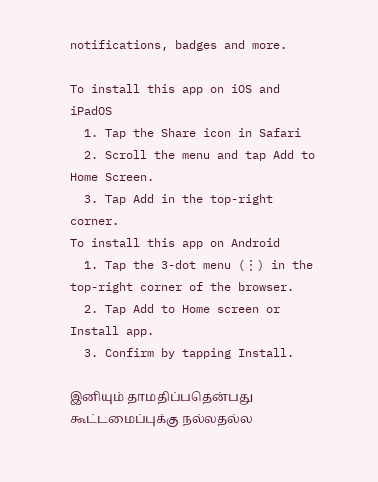notifications, badges and more.

To install this app on iOS and iPadOS
  1. Tap the Share icon in Safari
  2. Scroll the menu and tap Add to Home Screen.
  3. Tap Add in the top-right corner.
To install this app on Android
  1. Tap the 3-dot menu (⋮) in the top-right corner of the browser.
  2. Tap Add to Home screen or Install app.
  3. Confirm by tapping Install.

இனியும் தாமதிப்பதென்பது கூட்டமைப்புக்கு நல்லதல்ல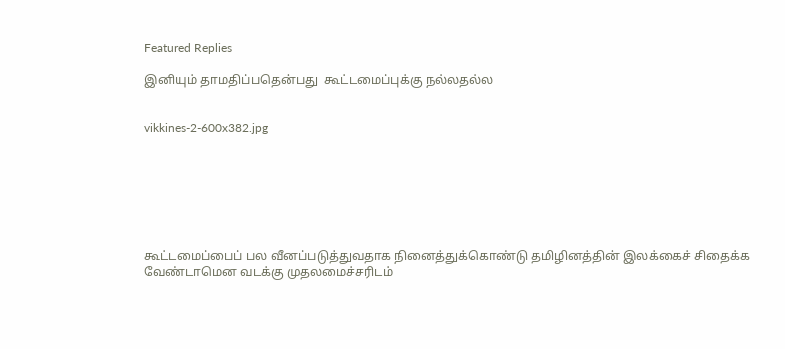Featured Replies

இனியும் தாமதிப்பதென்பது  கூட்டமைப்புக்கு நல்லதல்ல


vikkines-2-600x382.jpg







கூட்டமைப்பைப் பல வீனப்படுத்துவதாக நினைத்துக்கொண்டு தமிழினத்தின் இலக்கைச் சிதைக்க வேண்டாமென வடக்கு முதலமைச்சரிடம்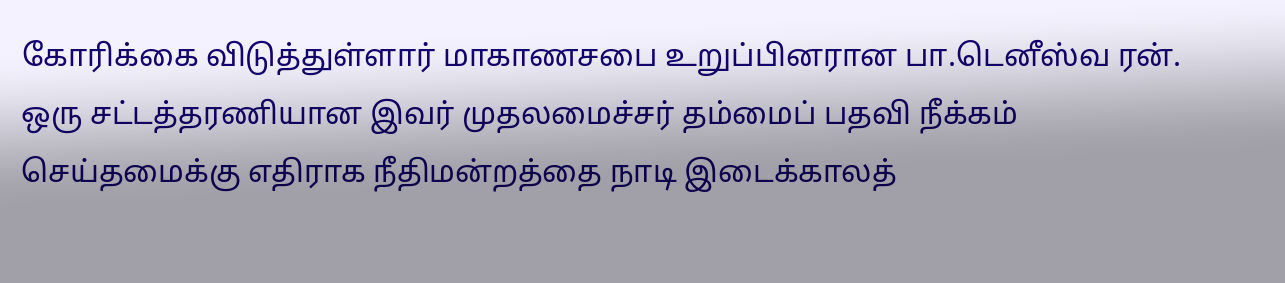கோரிக்கை விடுத்துள்ளார் மாகாணசபை உறுப்பினரான பா.டெனீஸ்வ ரன். ஒரு சட்டத்தரணியான இவர் முதலமைச்சர் தம்மைப் பதவி நீக்கம் செய்தமைக்கு எதிராக நீதிமன்றத்தை நாடி இடைக்காலத்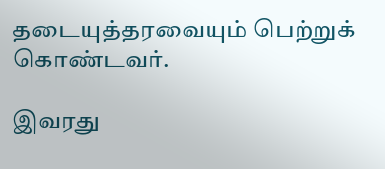தடையுத்தரவையும் பெற்றுக் கொண்டவர்.

இவரது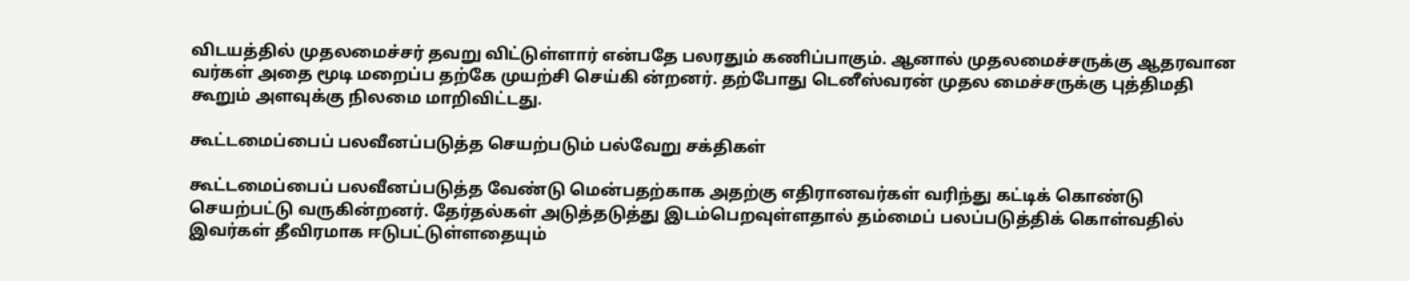விடயத்தில் முதலமைச்சர் தவறு விட்டுள்ளார் என்பதே பலரதும் கணிப்பாகும். ஆனால் முதலமைச்சருக்கு ஆதரவான வர்கள் அதை மூடி மறைப்ப தற்கே முயற்சி செய்கி ன்றனர். தற்போது டெனீஸ்வரன் முதல மைச்சருக்கு புத்திமதி கூறும் அளவுக்கு நிலமை மாறிவிட்டது.

கூட்டமைப்பைப் பலவீனப்படுத்த செயற்படும் பல்வேறு சக்திகள்

கூட்டமைப்பைப் பலவீனப்படுத்த வேண்டு மென்பதற்காக அதற்கு எதிரானவர்கள் வரிந்து கட்டிக் கொண்டு செயற்பட்டு வருகின்றனர். தேர்தல்கள் அடுத்தடுத்து இடம்பெறவுள்ளதால் தம்மைப் பலப்படுத்திக் கொள்வதில் இவர்கள் தீவிரமாக ஈடுபட்டுள்ளதையும்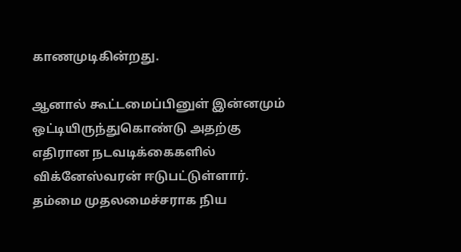காணமுடிகின்றது.

ஆனால் கூட்டமைப்பினுள் இன்னமும் ஒட்டியிருந்துகொண்டு அதற்கு எதிரான நடவடிக்கைகளில் விக்னேஸ்வரன் ஈடுபட்டுள்ளார். தம்மை முதலமைச்சராக நிய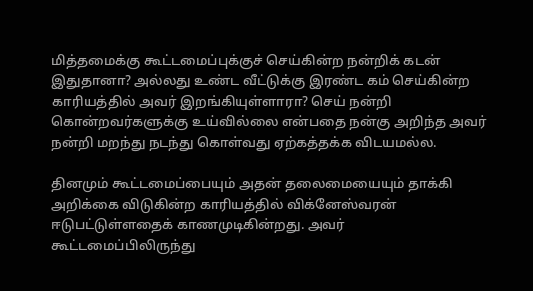மித்தமைக்கு கூட்டமைப்புக்குச் செய்கின்ற நன்றிக் கடன் இதுதானா? அல்லது உண்ட வீட்டுக்கு இரண்ட கம் செய்கின்ற காரியத்தில் அவர் இறங்கியுள்ளாரா? செய் நன்றி கொன்றவர்களுக்கு உய்வில்லை என்பதை நன்கு அறிந்த அவர் நன்றி மறந்து நடந்து கொள்வது ஏற்கத்தக்க விடயமல்ல.

தினமும் கூட்டமைப்பையும் அதன் தலைமையையும் தாக்கி அறிக்கை விடுகின்ற காரியத்தில் விக்னேஸ்வரன் ஈடுபட்டுள்ளதைக் காணமுடிகின்றது. அவர் கூட்டமைப்பிலிருந்து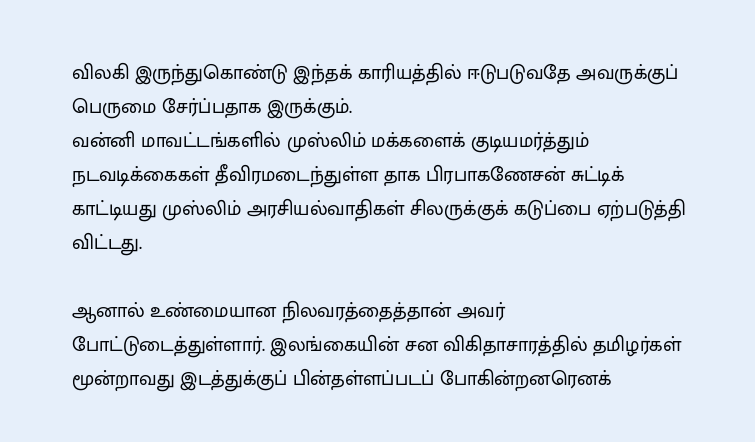விலகி இருந்துகொண்டு இந்தக் காரியத்தில் ஈடுபடுவதே அவருக்குப் பெருமை சேர்ப்பதாக இருக்கும்.
வன்னி மாவட்டங்களில் முஸ்லிம் மக்களைக் குடியமர்த்தும் நடவடிக்கைகள் தீவிரமடைந்துள்ள தாக பிரபாகணேசன் சுட்டிக் காட்டியது முஸ்லிம் அரசியல்வாதிகள் சிலருக்குக் கடுப்பை ஏற்படுத்தி விட்டது.

ஆனால் உண்மையான நிலவரத்தைத்தான் அவர் போட்டுடைத்துள்ளார். இலங்கையின் சன விகிதாசாரத்தில் தமிழர்கள் மூன்றாவது இடத்துக்குப் பின்தள்ளப்படப் போகின்றனரெனக்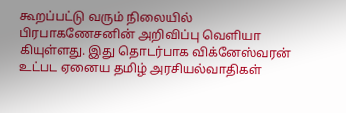கூறப்பட்டு வரும் நிலையில் பிரபாகணேசனின் அறிவிப்பு வெளியா கியுள்ளது. இது தொடர்பாக விக்னேஸ்வரன் உட்பட ஏனைய தமிழ் அரசியல்வாதிகள்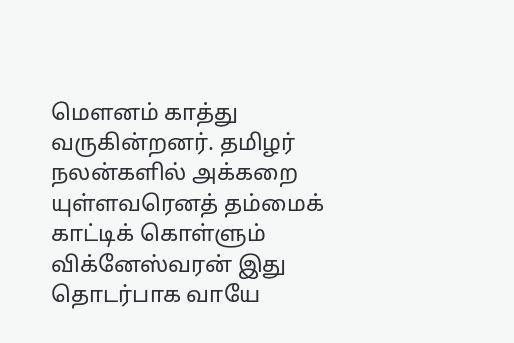மௌனம் காத்து வருகின்றனர். தமிழர் நலன்களில் அக்கறை யுள்ளவரெனத் தம்மைக் காட்டிக் கொள்ளும் விக்னேஸ்வரன் இது தொடர்பாக வாயே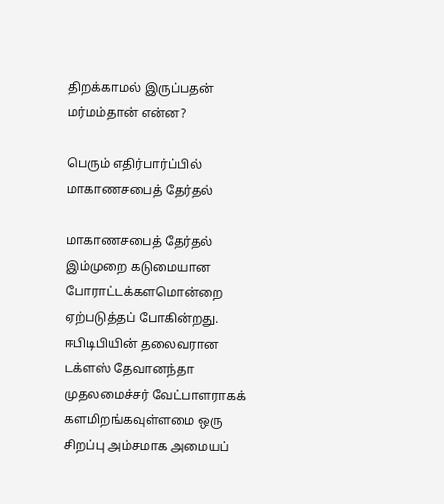திறக்காமல் இருப்பதன் மர்மம்தான் என்ன?

பெரும் எதிர்பார்ப்பில் மாகாணசபைத் தேர்தல்

மாகாணசபைத் தேர்தல் இம்முறை கடுமையான போராட்டக்களமொன்றை ஏற்படுத்தப் போகின்றது. ஈபிடிபியின் தலைவரான டக்ளஸ் தேவானந்தா முதலமைச்சர் வேட்பாளராகக் களமிறங்கவுள்ளமை ஒரு சிறப்பு அம்சமாக அமையப்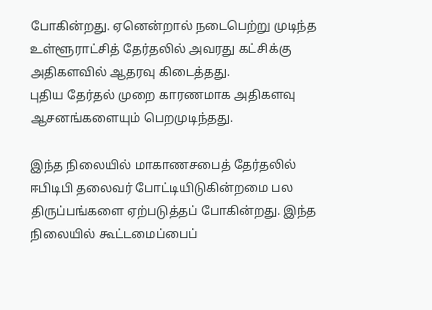போகின்றது. ஏனென்றால் நடைபெற்று முடிந்த உள்ளூராட்சித் தேர்தலில் அவரது கட்சிக்கு அதிகளவில் ஆதரவு கிடைத்தது.
புதிய தேர்தல் முறை காரணமாக அதிகளவு ஆசனங்களையும் பெறமுடிந்தது.

இந்த நிலையில் மாகாணசபைத் தேர்தலில் ஈபிடிபி தலைவர் போட்டியிடுகின்றமை பல திருப்பங்களை ஏற்படுத்தப் போகின்றது. இந்த நிலையில் கூட்டமைப்பைப்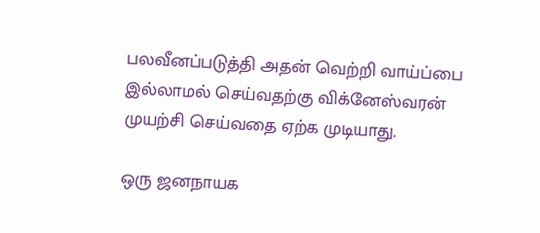பலவீனப்படுத்தி அதன் வெற்றி வாய்ப்பை இல்லாமல் செய்வதற்கு விக்னேஸ்வரன் முயற்சி செய்வதை ஏற்க முடியாது.

ஒரு ஜனநாயக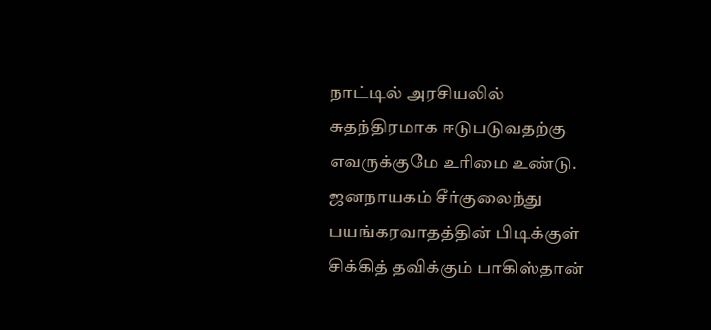நாட்டில் அரசியலில் சுதந்திரமாக ஈடுபடுவதற்கு எவருக்குமே உரிமை உண்டு. ஜனநாயகம் சீர்குலைந்து பயங்கரவாதத்தின் பிடிக்குள் சிக்கித் தவிக்கும் பாகிஸ்தான்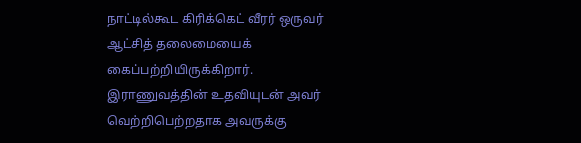நாட்டில்கூட கிரிக்கெட் வீரர் ஒருவர் ஆட்சித் தலைமையைக் கைப்பற்றியிருக்கிறார். இராணுவத்தின் உதவியுடன் அவர் வெற்றிபெற்றதாக அவருக்கு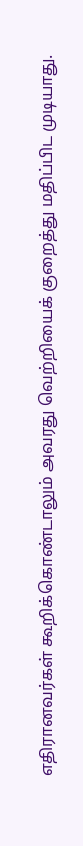எதிரானவர்கள் கூறிக்கொண்டாலும் அவரது வெற்றியைக் குறைத்து மதிப்பிட முடியாது.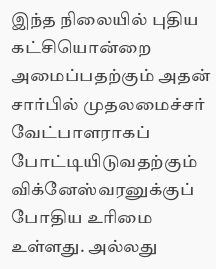இந்த நிலையில் புதிய கட்சியொன்றை அமைப்பதற்கும் அதன் சார்பில் முதலமைச்சர் வேட்பாளராகப் போட்டியிடுவதற்கும் விக்னேஸ்வரனுக்குப் போதிய உரிமை உள்ளது. அல்லது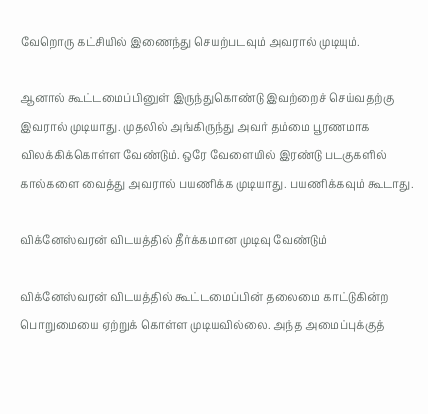வேறொரு கட்சியில் இணைந்து செயற்படவும் அவரால் முடியும்.

ஆனால் கூட்டமைப்பினுள் இருந்துகொண்டு இவற்றைச் செய்வதற்கு இவரால் முடியாது. முதலில் அங்கிருந்து அவர் தம்மை பூரணமாக விலக்கிக்கொள்ள வேண்டும். ஒரே வேளையில் இரண்டு படகுகளில் கால்களை வைத்து அவரால் பயணிக்க முடியாது. பயணிக்கவும் கூடாது.

விக்னேஸ்வரன் விடயத்தில் தீர்க்கமான முடிவு வேண்டும்

விக்னேஸ்வரன் விடயத்தில் கூட்டமைப்பின் தலைமை காட்டுகின்ற பொறுமையை ஏற்றுக் கொள்ள முடியவில்லை. அந்த அமைப்புக்குத்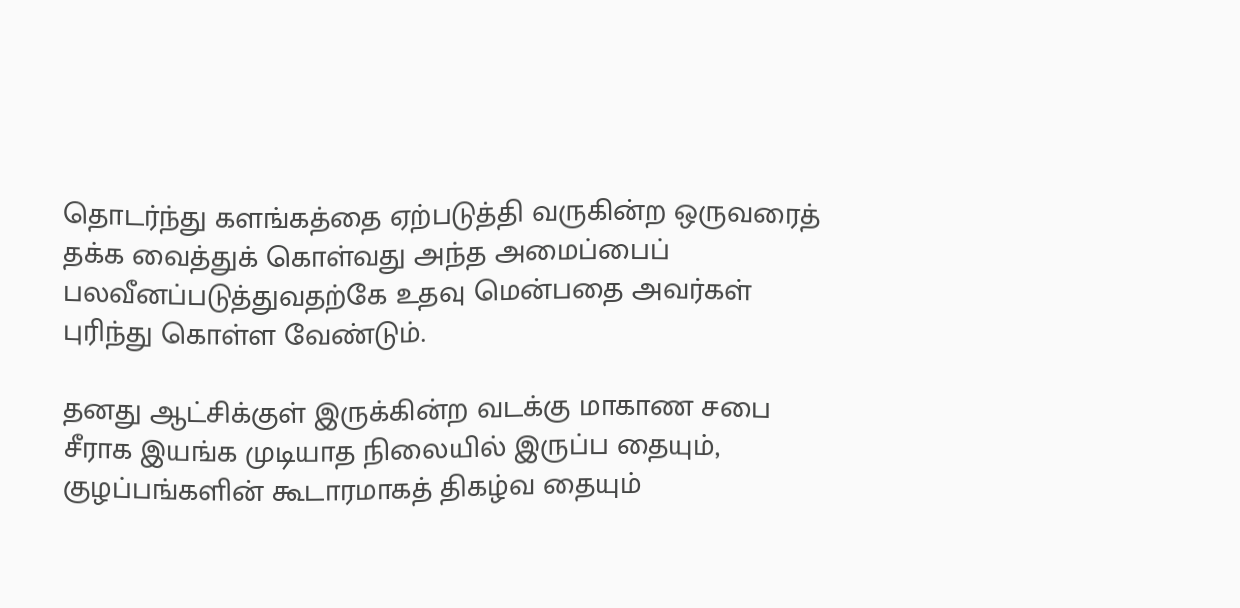தொடர்ந்து களங்கத்தை ஏற்படுத்தி வருகின்ற ஒருவரைத் தக்க வைத்துக் கொள்வது அந்த அமைப்பைப் பலவீனப்படுத்துவதற்கே உதவு மென்பதை அவர்கள் புரிந்து கொள்ள வேண்டும்.

தனது ஆட்சிக்குள் இருக்கின்ற வடக்கு மாகாண சபை சீராக இயங்க முடியாத நிலையில் இருப்ப தையும், குழப்பங்களின் கூடாரமாகத் திகழ்வ தையும்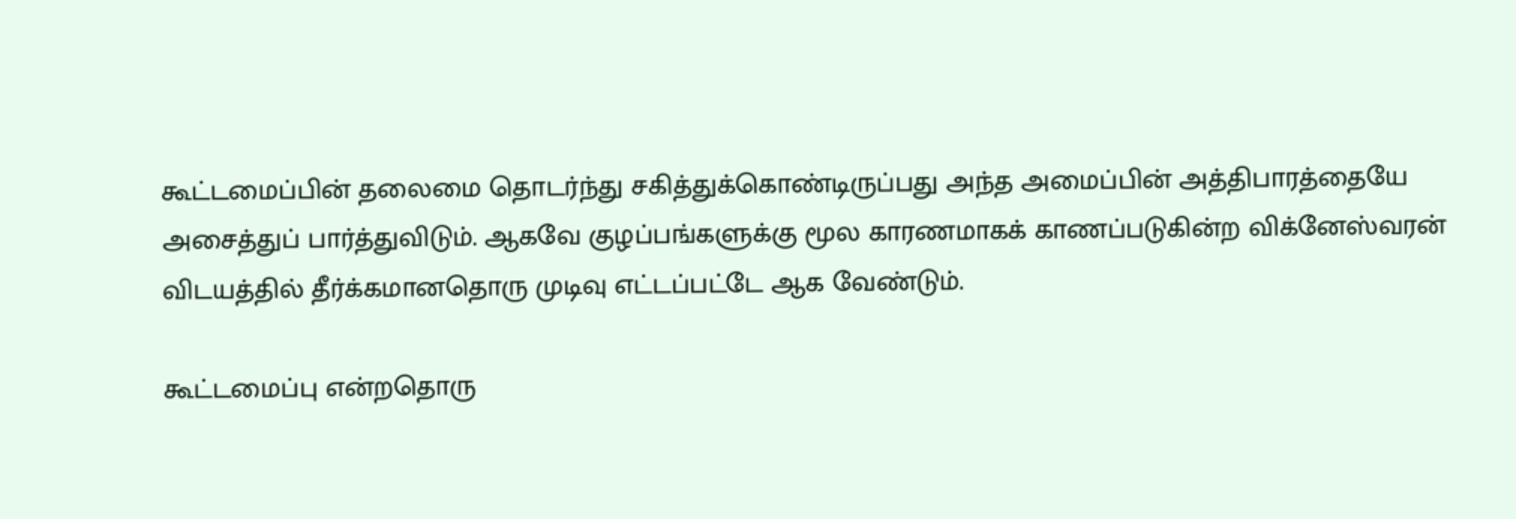கூட்டமைப்பின் தலைமை தொடர்ந்து சகித்துக்கொண்டிருப்பது அந்த அமைப்பின் அத்திபாரத்தையே அசைத்துப் பார்த்துவிடும். ஆகவே குழப்பங்களுக்கு மூல காரணமாகக் காணப்படுகின்ற விக்னேஸ்வரன் விடயத்தில் தீர்க்கமானதொரு முடிவு எட்டப்பட்டே ஆக வேண்டும்.

கூட்டமைப்பு என்றதொரு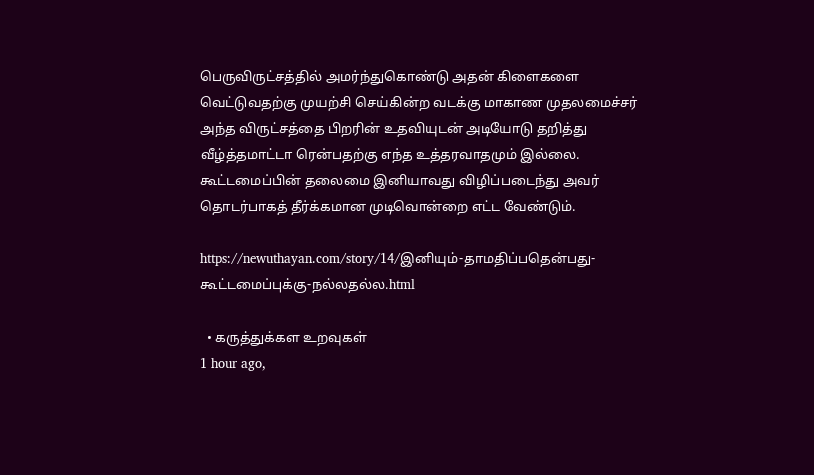பெருவிருட்சத்தில் அமர்ந்துகொண்டு அதன் கிளைகளை வெட்டுவதற்கு முயற்சி செய்கின்ற வடக்கு மாகாண முதலமைச்சர் அந்த விருட்சத்தை பிறரின் உதவியுடன் அடியோடு தறித்து வீழ்த்தமாட்டா ரென்பதற்கு எந்த உத்தரவாதமும் இல்லை. கூட்டமைப்பின் தலைமை இனியாவது விழிப்படைந்து அவர் தொடர்பாகத் தீர்க்கமான முடிவொன்றை எட்ட வேண்டும்.

https://newuthayan.com/story/14/இனியும்-தாமதிப்பதென்பது-கூட்டமைப்புக்கு-நல்லதல்ல.html

  • கருத்துக்கள உறவுகள்
1 hour ago,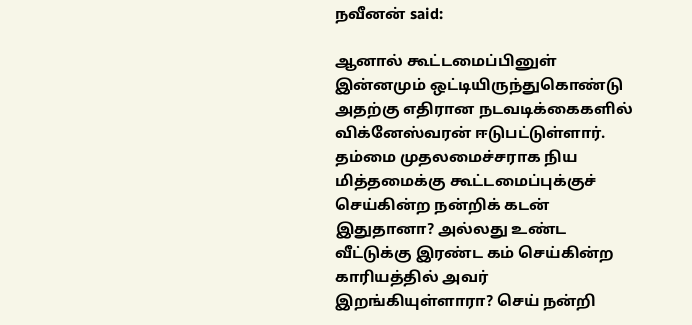நவீனன் said:

ஆனால் கூட்டமைப்பினுள் இன்னமும் ஒட்டியிருந்துகொண்டு அதற்கு எதிரான நடவடிக்கைகளில் விக்னேஸ்வரன் ஈடுபட்டுள்ளார். தம்மை முதலமைச்சராக நிய மித்தமைக்கு கூட்டமைப்புக்குச் செய்கின்ற நன்றிக் கடன் இதுதானா? அல்லது உண்ட வீட்டுக்கு இரண்ட கம் செய்கின்ற காரியத்தில் அவர் இறங்கியுள்ளாரா? செய் நன்றி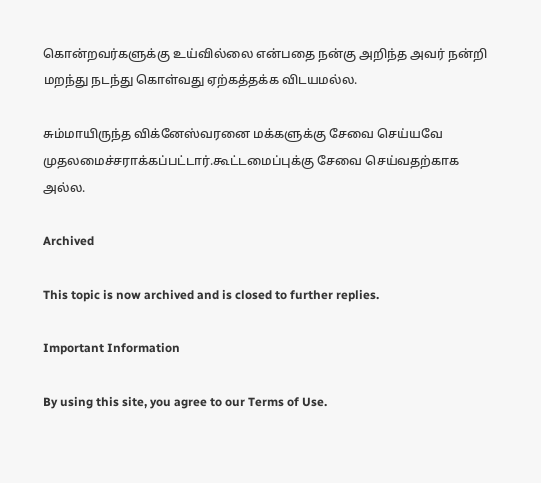கொன்றவர்களுக்கு உய்வில்லை என்பதை நன்கு அறிந்த அவர் நன்றி மறந்து நடந்து கொள்வது ஏற்கத்தக்க விடயமல்ல.

சும்மாயிருந்த விக்னேஸ்வரனை மக்களுக்கு சேவை செய்யவே முதலமைச்சராக்கப்பட்டார்.கூட்டமைப்புக்கு சேவை செய்வதற்காக அல்ல.

Archived

This topic is now archived and is closed to further replies.

Important Information

By using this site, you agree to our Terms of Use.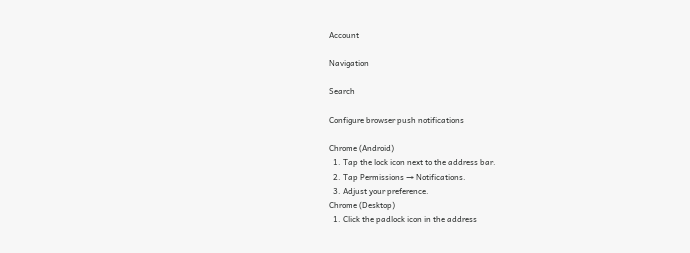Account

Navigation

Search

Configure browser push notifications

Chrome (Android)
  1. Tap the lock icon next to the address bar.
  2. Tap Permissions → Notifications.
  3. Adjust your preference.
Chrome (Desktop)
  1. Click the padlock icon in the address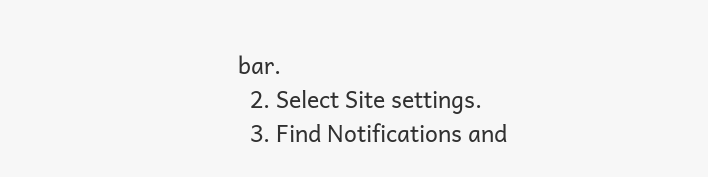bar.
  2. Select Site settings.
  3. Find Notifications and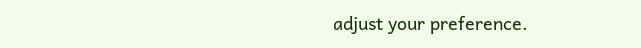adjust your preference.